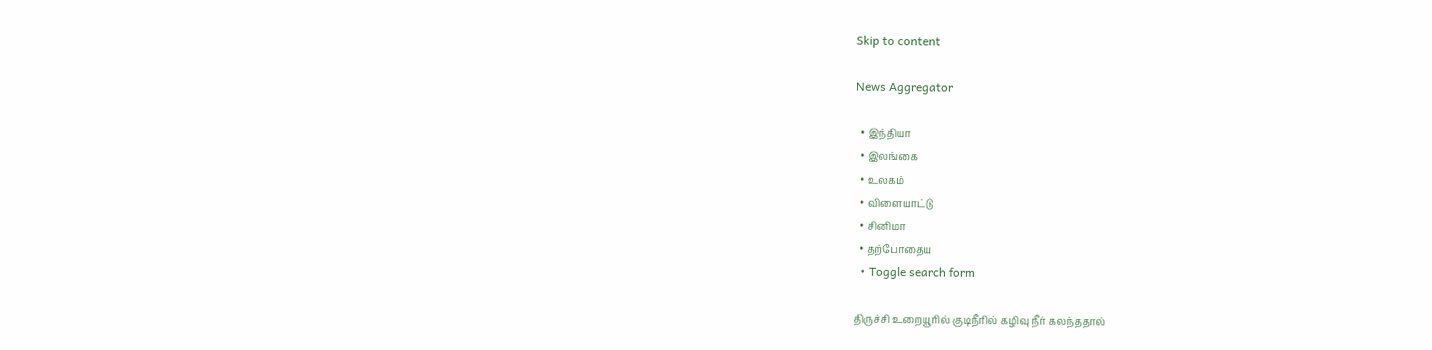Skip to content

News Aggregator

  • இந்தியா
  • இலங்கை
  • உலகம்
  • விளையாட்டு
  • சினிமா
  • தற்போதைய
  • Toggle search form

திருச்சி உறையூரில் குடிநீரில் கழிவு நீர் கலந்ததால்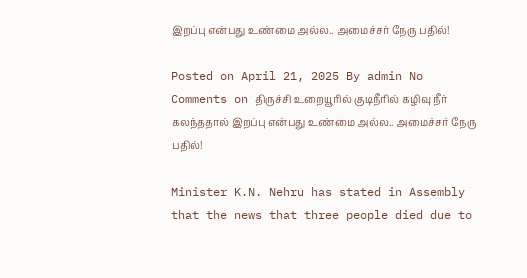இறப்பு என்பது உண்மை அல்ல.. அமைச்சர் நேரு பதில்!

Posted on April 21, 2025 By admin No Comments on திருச்சி உறையூரில் குடிநீரில் கழிவு நீர் கலந்ததால் இறப்பு என்பது உண்மை அல்ல.. அமைச்சர் நேரு பதில்!

Minister K.N. Nehru has stated in Assembly that the news that three people died due to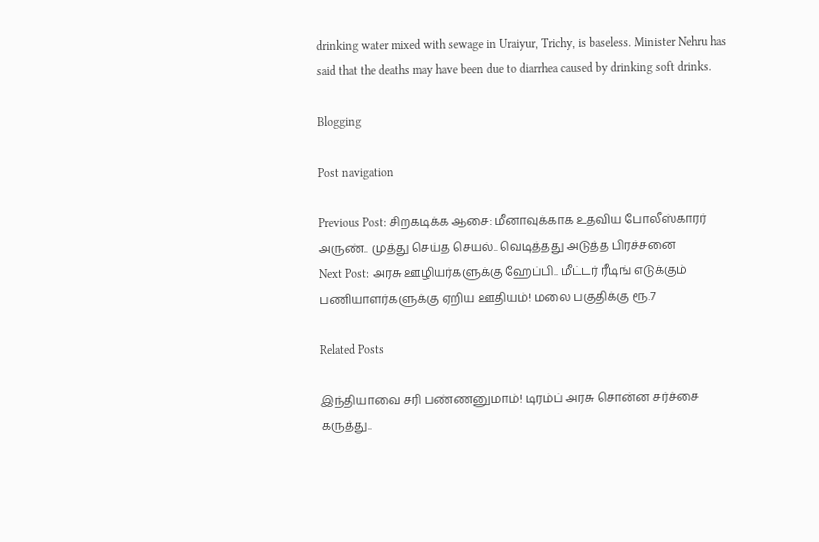drinking water mixed with sewage in Uraiyur, Trichy, is baseless. Minister Nehru has said that the deaths may have been due to diarrhea caused by drinking soft drinks.

Blogging

Post navigation

Previous Post: சிறகடிக்க ஆசை: மீனாவுக்காக உதவிய போலீஸ்காரர் அருண்.. முத்து செய்த செயல்.. வெடித்தது அடுத்த பிரச்சனை
Next Post: அரசு ஊழியர்களுக்கு ஹேப்பி.. மீட்டர் ரீடிங் எடுக்கும் பணியாளர்களுக்கு ஏறிய ஊதியம்! மலை பகுதிக்கு ரூ.7

Related Posts

இந்தியாவை சரி பண்ணனுமாம்! டிரம்ப் அரசு சொன்ன சர்ச்சை கருத்து..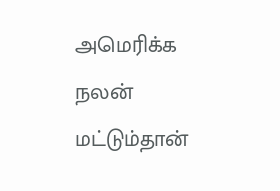அமெரிக்க நலன் மட்டும்தான்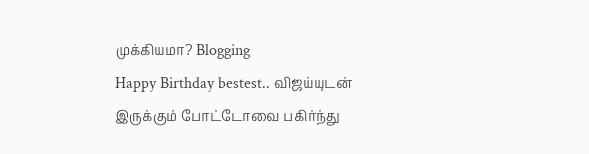முக்கியமா? Blogging
Happy Birthday bestest.. விஜய்யுடன் இருக்கும் போட்டோவை பகிர்ந்து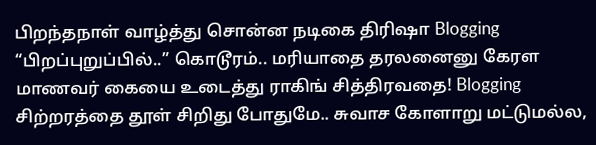பிறந்தநாள் வாழ்த்து சொன்ன நடிகை திரிஷா Blogging
“பிறப்புறுப்பில்..” கொடூரம்.. மரியாதை தரலனைனு கேரள மாணவர் கையை உடைத்து ராகிங் சித்திரவதை! Blogging
சிற்றரத்தை தூள் சிறிது போதுமே.. சுவாச கோளாறு மட்டுமல்ல,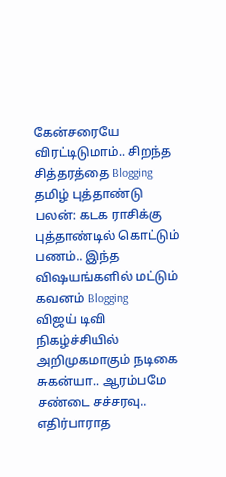கேன்சரையே விரட்டிடுமாம்.. சிறந்த சித்தரத்தை Blogging
தமிழ் புத்தாண்டு பலன்: கடக ராசிக்கு புத்தாண்டில் கொட்டும் பணம்.. இந்த விஷயங்களில் மட்டும் கவனம் Blogging
விஜய் டிவி நிகழ்ச்சியில் அறிமுகமாகும் நடிகை சுகன்யா.. ஆரம்பமே சண்டை சச்சரவு.. எதிர்பாராத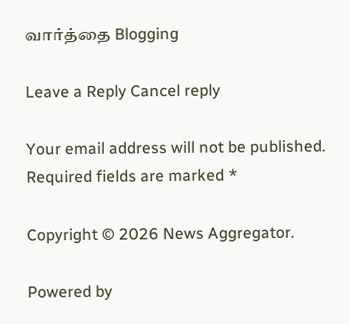வார்த்தை Blogging

Leave a Reply Cancel reply

Your email address will not be published. Required fields are marked *

Copyright © 2026 News Aggregator.

Powered by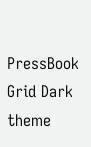PressBook Grid Dark theme